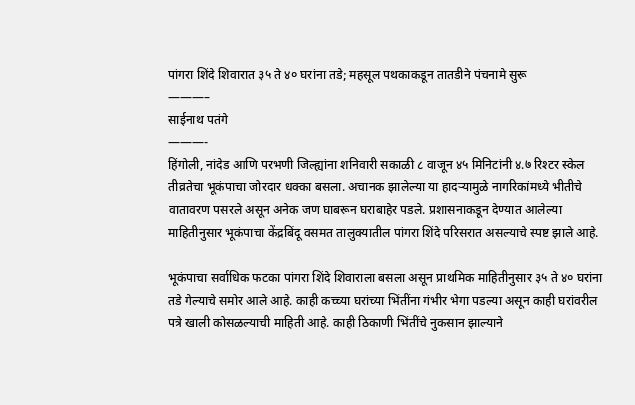पांगरा शिंदे शिवारात ३५ ते ४० घरांना तडे; महसूल पथकाकडून तातडीने पंचनामे सुरू
———–
साईनाथ पतंगे
———-
हिंगोली, नांदेड आणि परभणी जिल्ह्यांना शनिवारी सकाळी ८ वाजून ४५ मिनिटांनी ४.७ रिश्टर स्केल तीव्रतेचा भूकंपाचा जोरदार धक्का बसला. अचानक झालेल्या या हादऱ्यामुळे नागरिकांमध्ये भीतीचे वातावरण पसरले असून अनेक जण घाबरून घराबाहेर पडले. प्रशासनाकडून देण्यात आलेल्या माहितीनुसार भूकंपाचा केंद्रबिंदू वसमत तालुक्यातील पांगरा शिंदे परिसरात असल्याचे स्पष्ट झाले आहे.

भूकंपाचा सर्वाधिक फटका पांगरा शिंदे शिवाराला बसला असून प्राथमिक माहितीनुसार ३५ ते ४० घरांना तडे गेल्याचे समोर आले आहे. काही कच्च्या घरांच्या भिंतींना गंभीर भेगा पडल्या असून काही घरांवरील पत्रे खाली कोसळल्याची माहिती आहे. काही ठिकाणी भिंतींचे नुकसान झाल्याने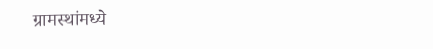ग्रामस्थांमध्ये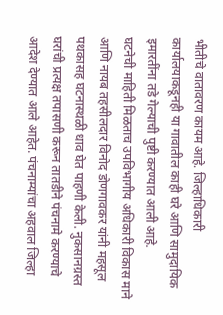भीतीचे वातावरण कायम आहे. जिल्हाधिकारी कार्यालयाकडूनही या गावातील काही घरे आणि सामुदायिक इमारतींना तडे गेल्याची पुष्टी करण्यात आली आहे.
घटनेची माहिती मिळताच उपविभागीय अधिकारी विकास माने आणि नायब तहसीलदार विनोद डोणगावकर यांनी महसूल पथकासह घटनास्थळी धाव घेत पाहणी केली. नुकसानग्रस्त घरांची प्रत्यक्ष तपासणी करून तातडीने पंचनामे करण्याचे आदेश देण्यात आले आहेत. पंचनाम्यांचा अहवाल जिल्हा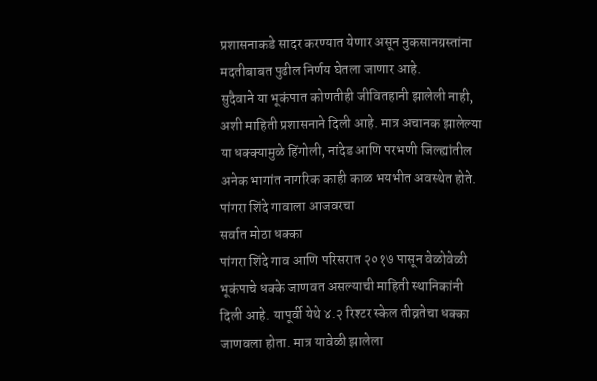प्रशासनाकडे सादर करण्यात येणार असून नुकसानग्रस्तांना मदतीबाबत पुढील निर्णय घेतला जाणार आहे.
सुदैवाने या भूकंपात कोणतीही जीवितहानी झालेली नाही, अशी माहिती प्रशासनाने दिली आहे. मात्र अचानक झालेल्या या धक्क्यामुळे हिंगोली, नांदेड आणि परभणी जिल्ह्यांतील अनेक भागांत नागरिक काही काळ भयभीत अवस्थेत होते.
पांगरा शिंदे गावाला आजवरचा
सर्वात मोठा धक्का
पांगरा शिंदे गाव आणि परिसरात २०१७ पासून वेळोवेळी भूकंपाचे धक्के जाणवत असल्याची माहिती स्थानिकांनी दिली आहे. यापूर्वी येथे ४.२ रिश्टर स्केल तीव्रतेचा धक्का जाणवला होता. मात्र यावेळी झालेला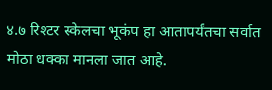४.७ रिश्टर स्केलचा भूकंप हा आतापर्यंतचा सर्वात मोठा धक्का मानला जात आहे.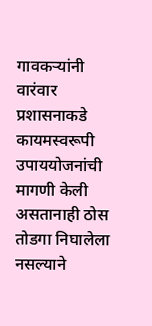गावकऱ्यांनी वारंवार प्रशासनाकडे कायमस्वरूपी उपाययोजनांची मागणी केली असतानाही ठोस तोडगा निघालेला नसल्याने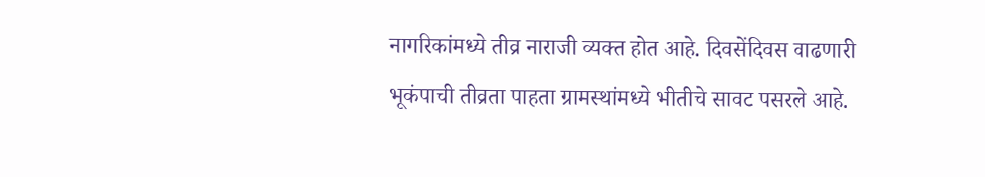नागरिकांमध्ये तीव्र नाराजी व्यक्त होत आहे. दिवसेंदिवस वाढणारी भूकंपाची तीव्रता पाहता ग्रामस्थांमध्ये भीतीचे सावट पसरले आहे.